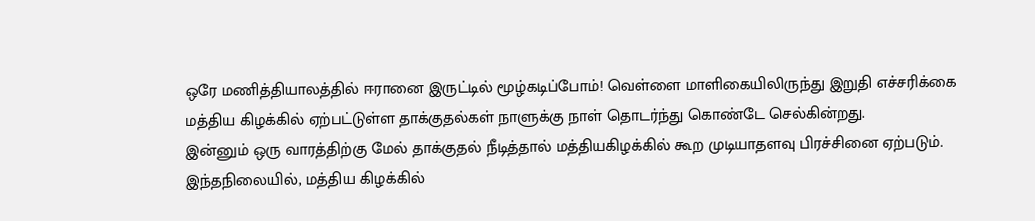ஒரே மணித்தியாலத்தில் ஈரானை இருட்டில் மூழ்கடிப்போம்! வெள்ளை மாளிகையிலிருந்து இறுதி எச்சரிக்கை
மத்திய கிழக்கில் ஏற்பட்டுள்ள தாக்குதல்கள் நாளுக்கு நாள் தொடர்ந்து கொண்டே செல்கின்றது.
இன்னும் ஒரு வாரத்திற்கு மேல் தாக்குதல் நீடித்தால் மத்தியகிழக்கில் கூற முடியாதளவு பிரச்சினை ஏற்படும்.
இந்தநிலையில், மத்திய கிழக்கில்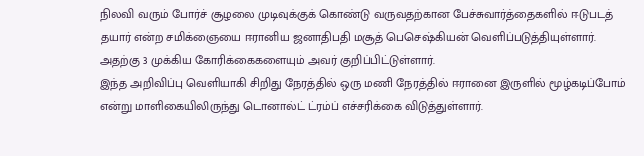நிலவி வரும் போர்ச் சூழலை முடிவுக்குக் கொண்டு வருவதற்கான பேச்சுவார்த்தைகளில் ஈடுபடத் தயார் என்ற சமிக்ஞையை ஈரானிய ஜனாதிபதி மசூத் பெசெஷ்கியன் வெளிப்படுத்தியுள்ளார்.
அதற்கு 3 முக்கிய கோரிக்கைகளையும் அவர் குறிப்பிட்டுள்ளார்.
இந்த அறிவிப்பு வெளியாகி சிறிது நேரத்தில் ஒரு மணி நேரத்தில் ஈரானை இருளில் மூழ்கடிப்போம் என்று மாளிகையிலிருந்து டொனால்ட் ட்ரம்ப் எச்சரிக்கை விடுத்துள்ளார்.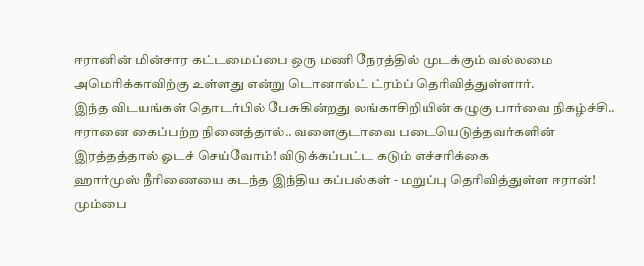ஈரானின் மின்சார கட்டமைப்பை ஒரு மணி நேரத்தில் முடக்கும் வல்லமை அமெரிக்காவிற்கு உள்ளது என்று டொனால்ட் ட்ரம்ப் தெரிவித்துள்ளார்.
இந்த விடயங்கள் தொடர்பில் பேசுகின்றது லங்காசிறியின் கழுகு பார்வை நிகழ்ச்சி..
ஈரானை கைப்பற்ற நினைத்தால்.. வளைகுடாவை படையெடுத்தவர்களின் இரத்தத்தால் ஓடச் செய்வோம்! விடுக்கப்பட்ட கடும் எச்சரிக்கை
ஹார்முஸ் நீரிணையை கடந்த இந்திய கப்பல்கள் - மறுப்பு தெரிவித்துள்ள ஈரான்! மும்பை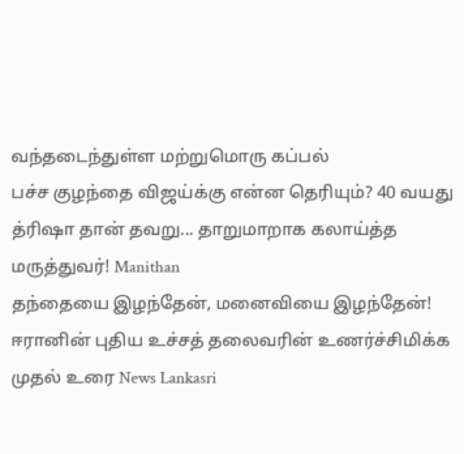வந்தடைந்துள்ள மற்றுமொரு கப்பல்
பச்ச குழந்தை விஜய்க்கு என்ன தெரியும்? 40 வயது த்ரிஷா தான் தவறு... தாறுமாறாக கலாய்த்த மருத்துவர்! Manithan
தந்தையை இழந்தேன், மனைவியை இழந்தேன்! ஈரானின் புதிய உச்சத் தலைவரின் உணர்ச்சிமிக்க முதல் உரை News Lankasri